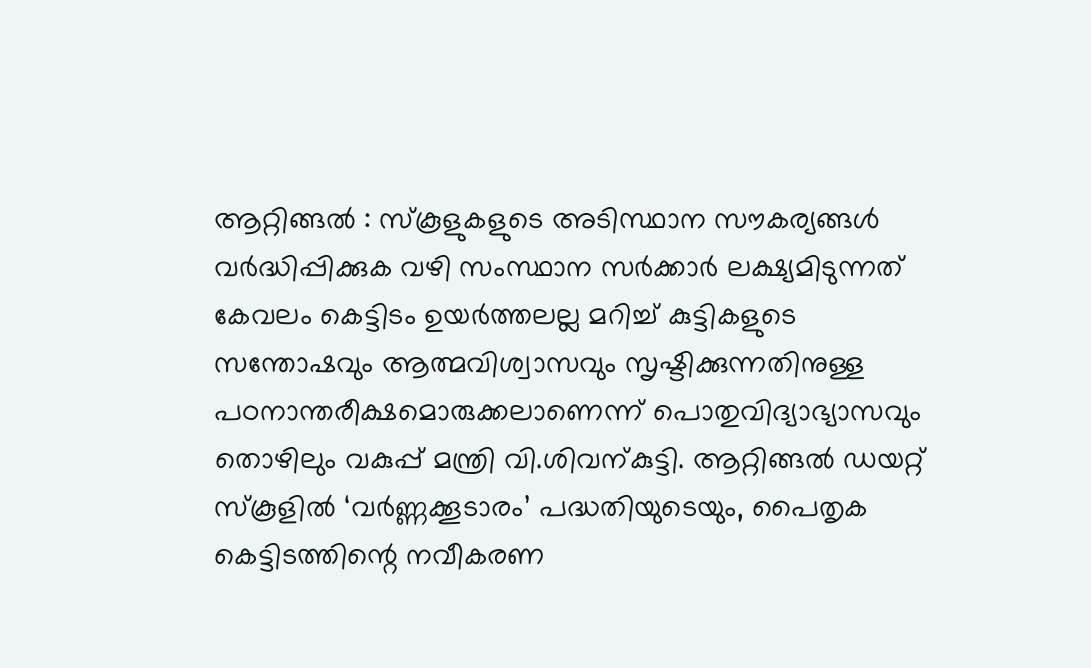ആറ്റിങ്ങൽ : സ്കൂളുകളുടെ അടിസ്ഥാന സൗകര്യങ്ങൾ വർദ്ധിപ്പിക്കുക വഴി സംസ്ഥാന സർക്കാർ ലക്ഷ്യമിടുന്നത് കേവലം കെട്ടിടം ഉയർത്തലല്ല മറിച്ച് കുട്ടികളുടെ സന്തോഷവും ആത്മവിശ്വാസവും സൃഷ്ടിക്കുന്നതിനുള്ള പഠനാന്തരീക്ഷമൊരുക്കലാണെന്ന് പൊതുവിദ്യാഭ്യാസവും തൊഴിലും വകുപ്പ് മന്ത്രി വി.ശിവന്കുട്ടി. ആറ്റിങ്ങൽ ഡയറ്റ് സ്കൂളിൽ ‘വർണ്ണക്കൂടാരം’ പദ്ധതിയുടെയും, പൈതൃക കെട്ടിടത്തിന്റെ നവീകരണ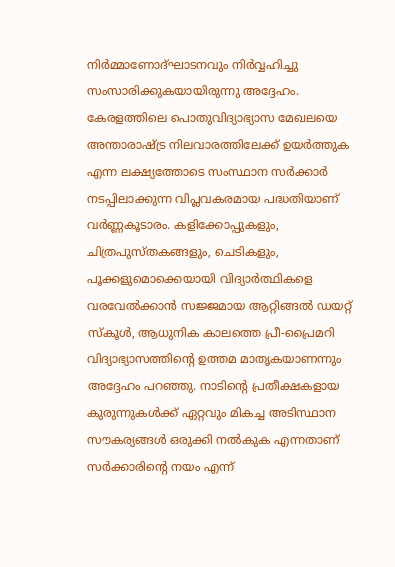നിർമ്മാണോദ്ഘാടനവും നിർവ്വഹിച്ചു സംസാരിക്കുകയായിരുന്നു അദ്ദേഹം.
കേരളത്തിലെ പൊതുവിദ്യാഭ്യാസ മേഖലയെ അന്താരാഷ്ട്ര നിലവാരത്തിലേക്ക് ഉയർത്തുക എന്ന ലക്ഷ്യത്തോടെ സംസ്ഥാന സർക്കാർ നടപ്പിലാക്കുന്ന വിപ്ലവകരമായ പദ്ധതിയാണ് വർണ്ണകൂടാരം. കളിക്കോപ്പുകളും, ചിത്രപുസ്തകങ്ങളും, ചെടികളും, പൂക്കളുമൊക്കെയായി വിദ്യാർത്ഥികളെ വരവേൽക്കാൻ സജ്ജമായ ആറ്റിങ്ങൽ ഡയറ്റ് സ്കൂൾ, ആധുനിക കാലത്തെ പ്രീ-പ്രൈമറി വിദ്യാഭ്യാസത്തിന്റെ ഉത്തമ മാതൃകയാണന്നും അദ്ദേഹം പറഞ്ഞു. നാടിന്റെ പ്രതീക്ഷകളായ കുരുന്നുകൾക്ക് ഏറ്റവും മികച്ച അടിസ്ഥാന സൗകര്യങ്ങൾ ഒരുക്കി നൽകുക എന്നതാണ് സർക്കാരിന്റെ നയം എന്ന്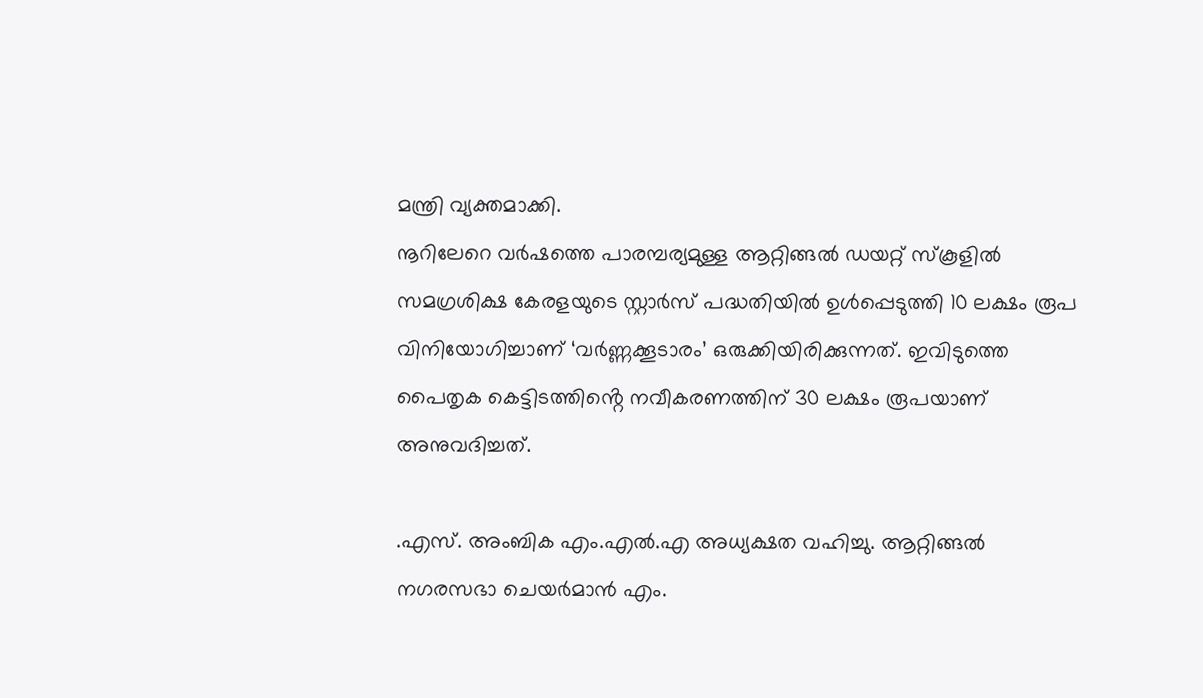മന്ത്രി വ്യക്തമാക്കി.
നൂറിലേറെ വർഷത്തെ പാരമ്പര്യമുള്ള ആറ്റിങ്ങൽ ഡയറ്റ് സ്കൂളിൽ സമഗ്രശിക്ഷ കേരളയുടെ സ്റ്റാർസ് പദ്ധതിയിൽ ഉൾപ്പെടുത്തി 10 ലക്ഷം രൂപ വിനിയോഗിച്ചാണ് ‘വർണ്ണക്കൂടാരം’ ഒരുക്കിയിരിക്കുന്നത്. ഇവിടുത്തെ പൈതൃക കെട്ടിടത്തിൻ്റെ നവീകരണത്തിന് 30 ലക്ഷം രൂപയാണ് അനുവദിച്ചത്.

.എസ്. അംബിക എം.എൽ.എ അധ്യക്ഷത വഹിച്ചു. ആറ്റിങ്ങൽ നഗരസഭാ ചെയർമാൻ എം.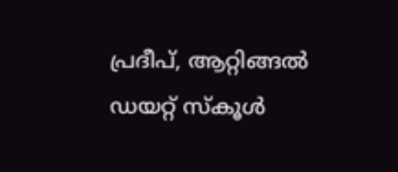പ്രദീപ്, ആറ്റിങ്ങൽ ഡയറ്റ് സ്കൂൾ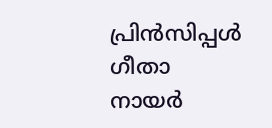പ്രിൻസിപ്പൾ ഗീതാ നായർ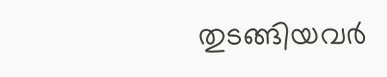തുടങ്ങിയവർ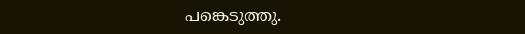പങ്കെടുത്തു.